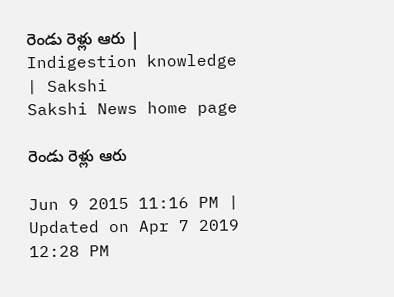రెండు రెళ్లు ఆరు | Indigestion knowledge | Sakshi
Sakshi News home page

రెండు రెళ్లు ఆరు

Jun 9 2015 11:16 PM | Updated on Apr 7 2019 12:28 PM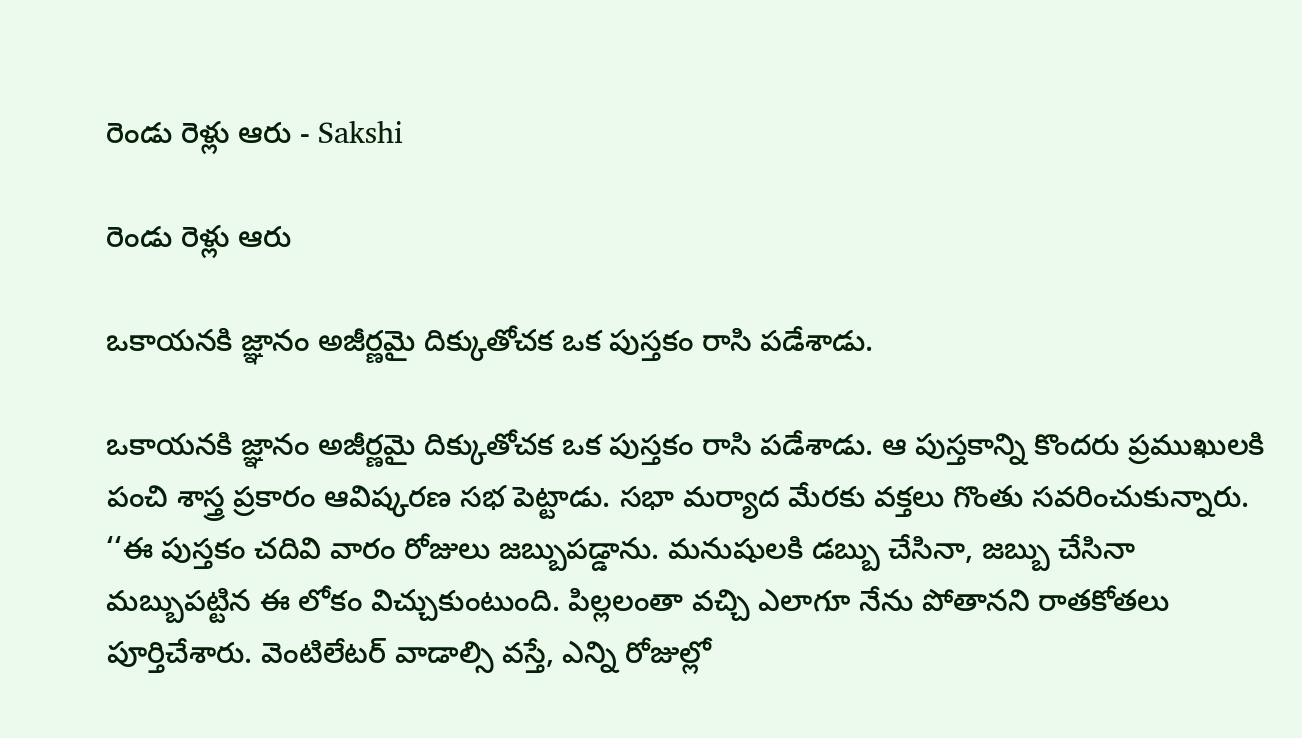రెండు రెళ్లు ఆరు - Sakshi

రెండు రెళ్లు ఆరు

ఒకాయనకి జ్ఞానం అజీర్ణమై దిక్కుతోచక ఒక పుస్తకం రాసి పడేశాడు.

ఒకాయనకి జ్ఞానం అజీర్ణమై దిక్కుతోచక ఒక పుస్తకం రాసి పడేశాడు. ఆ పుస్తకాన్ని కొందరు ప్రముఖులకి పంచి శాస్త్ర ప్రకారం ఆవిష్కరణ సభ పెట్టాడు. సభా మర్యాద మేరకు వక్తలు గొంతు సవరించుకున్నారు. ‘‘ఈ పుస్తకం చదివి వారం రోజులు జబ్బుపడ్డాను. మనుషులకి డబ్బు చేసినా, జబ్బు చేసినా మబ్బుపట్టిన ఈ లోకం విచ్చుకుంటుంది. పిల్లలంతా వచ్చి ఎలాగూ నేను పోతానని రాతకోతలు పూర్తిచేశారు. వెంటిలేటర్ వాడాల్సి వస్తే, ఎన్ని రోజుల్లో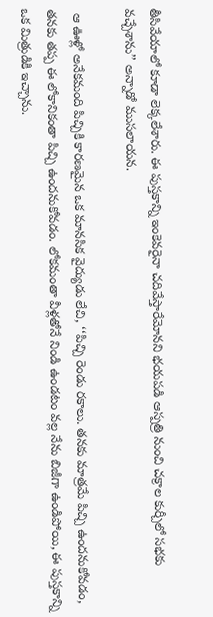తీసివేయాలో కూడా లెక్కలేశారు. ఈ పుస్తకాన్ని ఇంకెవరైనా చదివేస్తారేమోనని భయపడి ఆస్పత్రి నుంచి చక్రాల కుర్చీలో సభకు వచ్చేశాను’’ అన్నాడో ముసలాయన.

 ఆ ఊళ్లో అనేకమంది పిచ్చికి కారణమైన ఒక మానసిక వైద్యుడు లేచి, ‘‘పిచ్చి రెండు రకాలు. తనకు మాత్రమే పిచ్చి ఉందనుకోవడం, తనకు తప్ప ఈ లోకానికంతా పిచ్చి ఉందనుకోవడం. లోకమంతా వీళ్లతోనే నిండి ఉండటం వల్ల నేను బిజీగా ఉండిపోయి, ఈ పుస్తకాన్ని ఒక మిత్రుడికి ఇచ్చాను.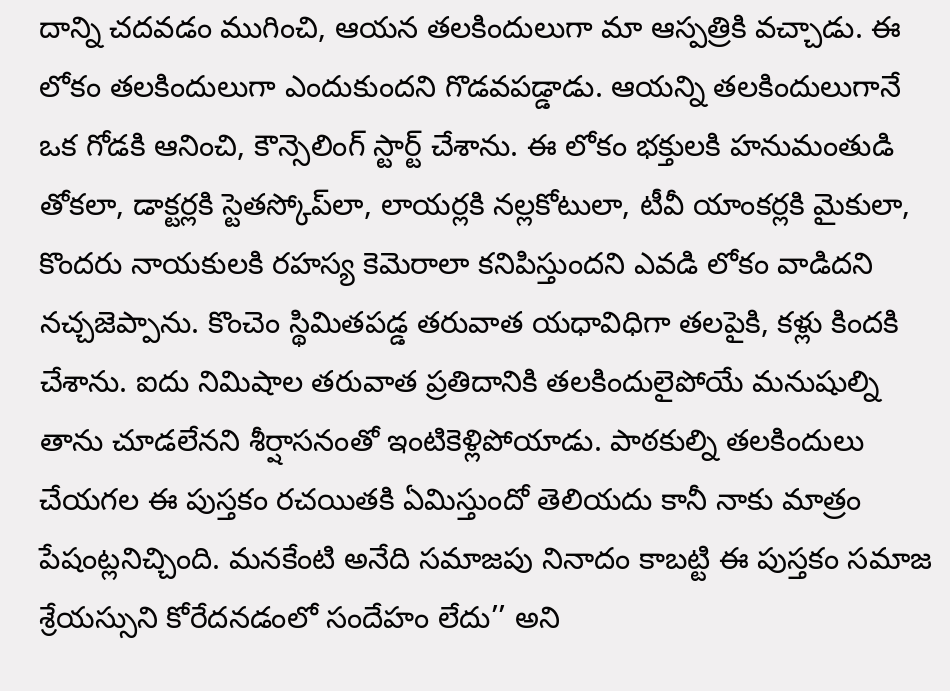దాన్ని చదవడం ముగించి, ఆయన తలకిందులుగా మా ఆస్పత్రికి వచ్చాడు. ఈ లోకం తలకిందులుగా ఎందుకుందని గొడవపడ్డాడు. ఆయన్ని తలకిందులుగానే ఒక గోడకి ఆనించి, కౌన్సెలింగ్ స్టార్ట్ చేశాను. ఈ లోకం భక్తులకి హనుమంతుడి తోకలా, డాక్టర్లకి స్టెతస్కోప్‌లా, లాయర్లకి నల్లకోటులా, టీవీ యాంకర్లకి మైకులా, కొందరు నాయకులకి రహస్య కెమెరాలా కనిపిస్తుందని ఎవడి లోకం వాడిదని నచ్చజెప్పాను. కొంచెం స్థిమితపడ్డ తరువాత యధావిధిగా తలపైకి, కళ్లు కిందకి చేశాను. ఐదు నిమిషాల తరువాత ప్రతిదానికి తలకిందులైపోయే మనుషుల్ని తాను చూడలేనని శీర్షాసనంతో ఇంటికెళ్లిపోయాడు. పాఠకుల్ని తలకిందులు చేయగల ఈ పుస్తకం రచయితకి ఏమిస్తుందో తెలియదు కానీ నాకు మాత్రం పేషంట్లనిచ్చింది. మనకేంటి అనేది సమాజపు నినాదం కాబట్టి ఈ పుస్తకం సమాజ శ్రేయస్సుని కోరేదనడంలో సందేహం లేదు’’ అని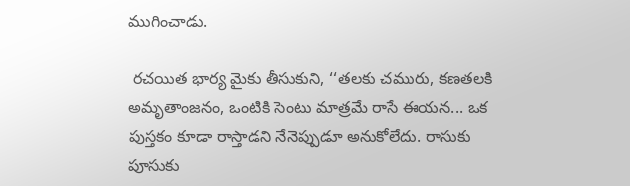ముగించాడు.

 రచయిత భార్య మైకు తీసుకుని, ‘‘తలకు చమురు, కణతలకి అమృతాంజనం, ఒంటికి సెంటు మాత్రమే రాసే ఈయన... ఒక పుస్తకం కూడా రాస్తాడని నేనెప్పుడూ అనుకోలేదు. రాసుకు పూసుకు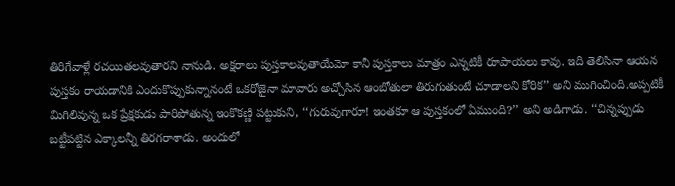తిరిగేవాళ్లే రచయితలవుతారని నానుడి. అక్షరాలు పుస్తకాలవుతాయేమో కానీ పుస్తకాలు మాత్రం ఎన్నటికీ రూపాయలు కావు. ఇది తెలిసినా ఆయన పుస్తకం రాయడానికి ఎందుకొప్పుకున్నానంటే ఒకరోజైనా మావారు అచ్చోసిన ఆంబోతులా తిరుగుతుంటే చూడాలని కోరిక’’ అని ముగించింది.అప్పటికీ మిగిలివున్న ఒక ప్రేక్షకుడు పారిపోతున్న ఇంకొకణ్ణి పట్టుకుని, ‘‘గురువుగారూ! ఇంతకూ ఆ పుస్తకంలో ఏముంది?’’ అని అడిగాడు. ‘‘చిన్నప్పుడు బట్టీపట్టిన ఎక్కాలన్నీ తిరగరాశాడు. అందులో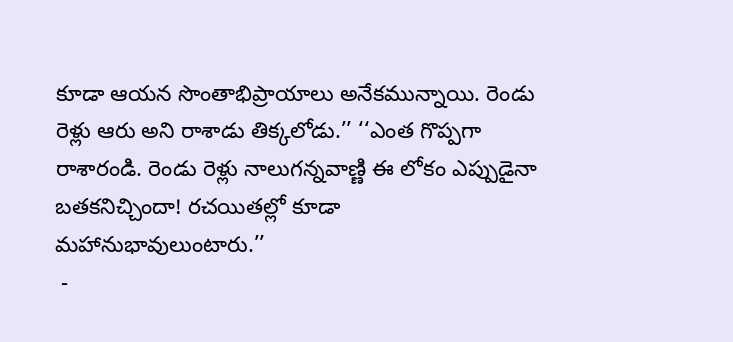కూడా ఆయన సొంతాభిప్రాయాలు అనేకమున్నాయి. రెండు రెళ్లు ఆరు అని రాశాడు తిక్కలోడు.’’ ‘‘ఎంత గొప్పగా రాశారండి. రెండు రెళ్లు నాలుగన్నవాణ్ణి ఈ లోకం ఎప్పుడైనా బతకనిచ్చిందా! రచయితల్లో కూడా మహానుభావులుంటారు.’’
 -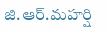జి.ఆర్.మహర్షి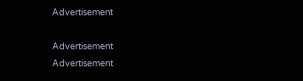Advertisement

Advertisement
Advertisement